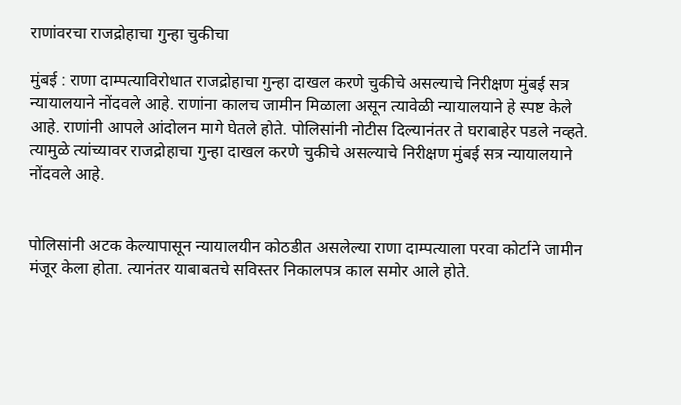राणांवरचा राजद्रोहाचा गुन्हा चुकीचा

मुंबई : राणा दाम्पत्याविरोधात राजद्रोहाचा गुन्हा दाखल करणे चुकीचे असल्याचे निरीक्षण मुंबई सत्र न्यायालयाने नोंदवले आहे. राणांना कालच जामीन मिळाला असून त्यावेळी न्यायालयाने हे स्पष्ट केले आहे. राणांनी आपले आंदोलन मागे घेतले होते. पोलिसांनी नोटीस दिल्यानंतर ते घराबाहेर पडले नव्हते. त्यामुळे त्यांच्यावर राजद्रोहाचा गुन्हा दाखल करणे चुकीचे असल्याचे निरीक्षण मुंबई सत्र न्यायालयाने नोंदवले आहे.


पोलिसांनी अटक केल्यापासून न्यायालयीन कोठडीत असलेल्या राणा दाम्पत्याला परवा कोर्टाने जामीन मंजूर केला होता. त्यानंतर याबाबतचे सविस्तर निकालपत्र काल समोर आले होते.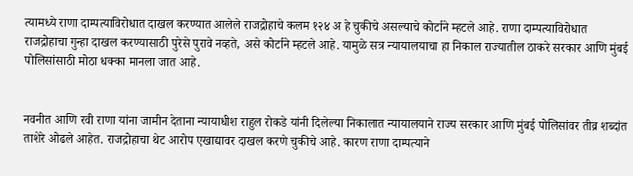त्यामध्ये राणा दाम्पत्याविरोधात दाखल करण्यात आलेले राजद्रोहाचे कलम १२४ अ हे चुकीचे असल्याचे कोर्टाने म्हटले आहे. राणा दाम्पत्याविरोधात राजद्रोहाचा गुन्हा दाखल करण्यासाठी पुरेसे पुरावे नव्हते, असे कोर्टाने म्हटले आहे. यामुळे सत्र न्यायालयाचा हा निकाल राज्यातील ठाकरे सरकार आणि मुंबई पोलिसांसाठी मोठा धक्का मानला जात आहे.


नवनीत आणि रवी राणा यांना जामीन देताना न्यायाधीश राहुल रोकडे यांनी दिलेल्या निकालात न्यायालयाने राज्य सरकार आणि मुंबई पोलिसांवर तीव्र शब्दांत ताशेरे ओढले आहेत. राजद्रोहाचा थेट आरोप एखाद्यावर दाखल करणे चुकीचे आहे. कारण राणा दाम्पत्याने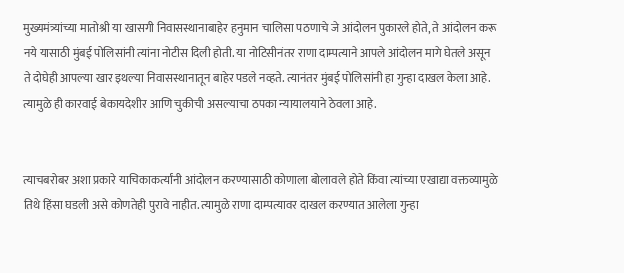मुख्यमंत्र्यांच्या मातोश्री या खासगी निवासस्थानाबाहेर हनुमान चालिसा पठणाचे जे आंदोलन पुकारले होते, ते आंदोलन करू नये यासाठी मुंबई पोलिसांनी त्यांना नोटीस दिली होती. या नोटिसीनंतर राणा दाम्पत्याने आपले आंदोलन मागे घेतले असून ते दोघेही आपल्या खार इथल्या निवासस्थानातून बाहेर पडले नव्हते. त्यानंतर मुंबई पोलिसांनी हा गुन्हा दाखल केला आहे. त्यामुळे ही कारवाई बेकायदेशीर आणि चुकीची असल्याचा ठपका न्यायालयाने ठेवला आहे.


त्याचबरोबर अशा प्रकारे याचिकाकर्त्यांनी आंदोलन करण्यासाठी कोणाला बोलावले होते किंवा त्यांच्या एखाद्या वक्तव्यामुळे तिथे हिंसा घडली असे कोणतेही पुरावे नाहीत. त्यामुळे राणा दाम्पत्यावर दाखल करण्यात आलेला गुन्हा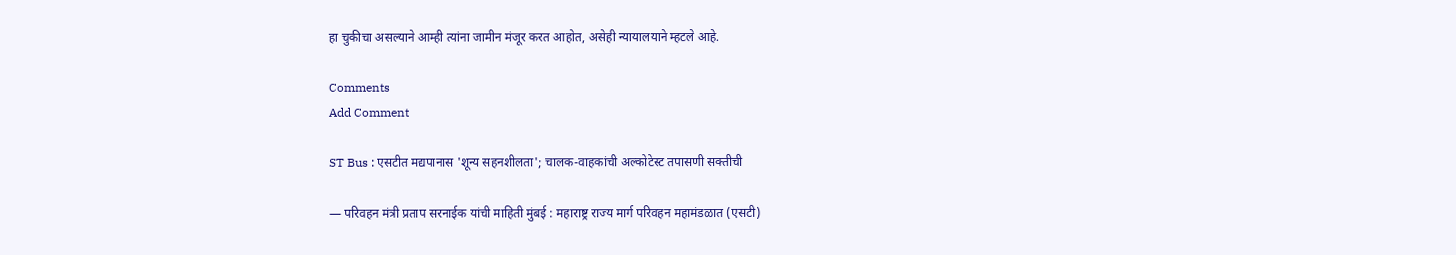हा चुकीचा असल्याने आम्ही त्यांना जामीन मंजूर करत आहोत, असेही न्यायालयाने म्हटले आहे.

Comments
Add Comment

ST Bus : एसटीत मद्यपानास 'शून्य सहनशीलता'; चालक-वाहकांची अल्कोटेस्ट तपासणी सक्तीची

— परिवहन मंत्री प्रताप सरनाईक यांची माहिती मुंबई : महाराष्ट्र राज्य मार्ग परिवहन महामंडळात (एसटी)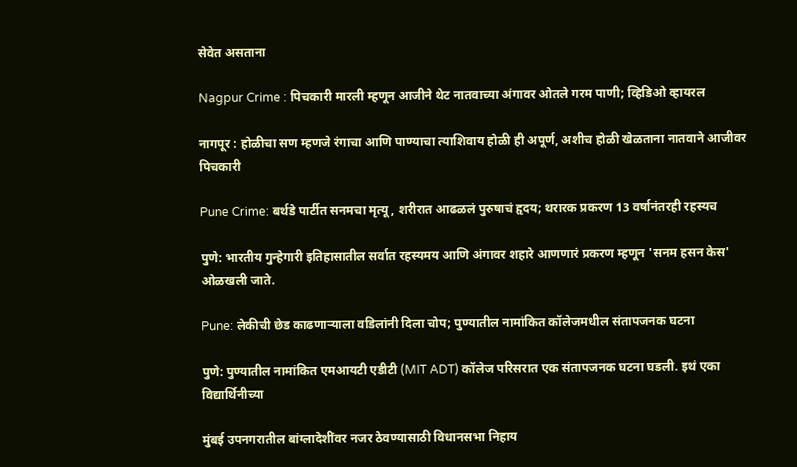सेवेत असताना

Nagpur Crime : पिचकारी मारली म्हणून आजीने थेट नातवाच्या अंगावर ओतले गरम पाणी; व्हिडिओ व्हायरल

नागपूर : होळीचा सण म्हणजे रंगाचा आणि पाण्याचा त्याशिवाय होळी ही अपूर्ण, अशीच होळी खेळताना नातवाने आजीवर पिचकारी

Pune Crime: बर्थडे पार्टीत सनमचा मृत्यू, शरीरात आढळलं पुरुषाचं हृदय; थरारक प्रकरण 13 वर्षानंतरही रहस्यच

पुणे: भारतीय गुन्हेगारी इतिहासातील सर्वात रहस्यमय आणि अंगावर शहारे आणणारं प्रकरण म्हणून 'सनम हसन केस' ओळखली जाते.

Pune: लेकीची छेड काढणाऱ्याला वडिलांनी दिला चोप; पुण्यातील नामांकित कॉलेजमधील संतापजनक घटना

पुणे: पुण्यातील नामांकित एमआयटी एडीटी (MIT ADT) कॉलेज परिसरात एक संतापजनक घटना घडली. इथं एका विद्यार्थिनीच्या

मुंबई उपनगरातील बांग्लादेशींवर नजर ठेवण्यासाठी विधानसभा निहाय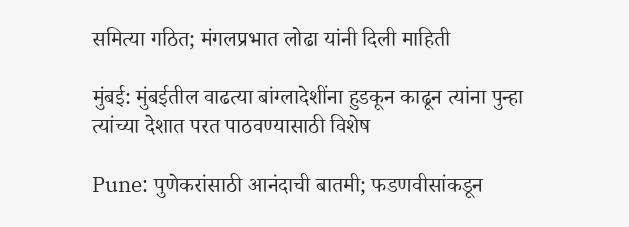समित्या गठित; मंगलप्रभात लोढा यांनी दिली माहिती

मुंबई: मुंबईतील वाढत्या बांग्लादेशींना हुडकून काढून त्यांना पुन्हा त्यांच्या देशात परत पाठवण्यासाठी विशेष

Pune: पुणेकरांसाठी आनंदाची बातमी; फडणवीसांकडून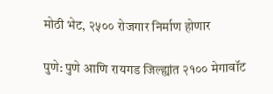मोठी भेट, २५०० रोजगार निर्माण होणार

पुणे: पुणे आणि रायगड जिल्ह्यांत २१०० मेगावॉट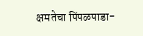क्षमतेचा पिंपळपाडा-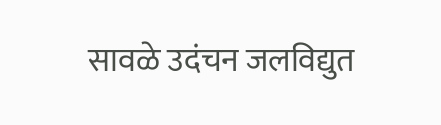सावळे उदंचन जलविद्युत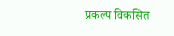प्रकल्प विकसित